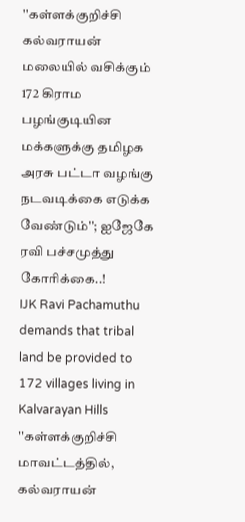''கள்ளக்குறிச்சி கல்வராயன் மலையில் வசிக்கும் 172 கிராம பழங்குடியின மக்களுக்கு தமிழக அரசு பட்டா வழங்கு நடவடிக்கை எடுக்க வேண்டும்''; ஐஜேகே ரவி பச்சமுத்து கோரிக்கை..!
IJK Ravi Pachamuthu demands that tribal land be provided to 172 villages living in Kalvarayan Hills
''கள்ளக்குறிச்சி மாவட்டத்தில், கல்வராயன்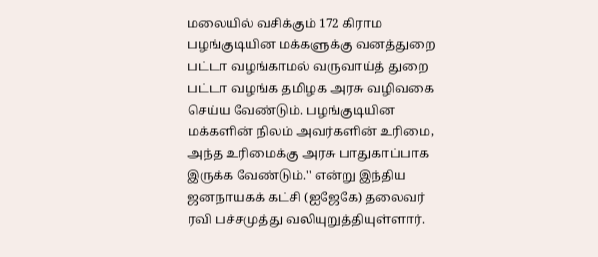மலையில் வசிக்கும் 172 கிராம பழங்குடியின மக்களுக்கு வனத்துறை பட்டா வழங்காமல் வருவாய்த் துறை பட்டா வழங்க தமிழக அரசு வழிவகை செய்ய வேண்டும். பழங்குடியின மக்களின் நிலம் அவர்களின் உரிமை, அந்த உரிமைக்கு அரசு பாதுகாப்பாக இருக்க வேண்டும்.'' என்று இந்திய ஜனநாயகக் கட்சி (ஐஜேகே) தலைவர் ரவி பச்சமுத்து வலியுறுத்தியுள்ளார்.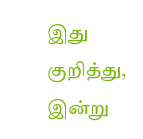இது குறித்து, இன்று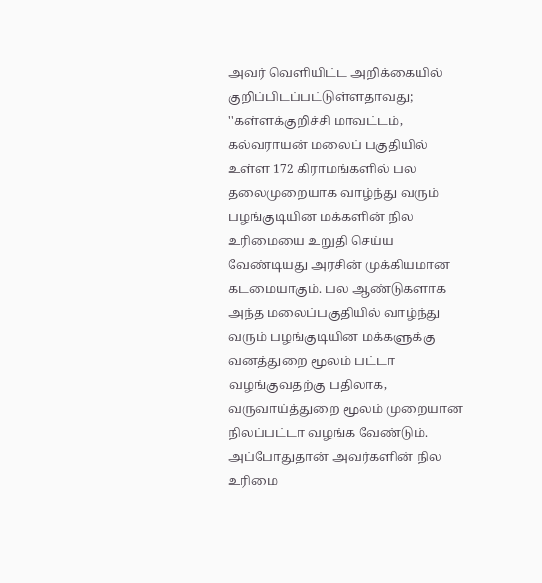அவர் வெளியிட்ட அறிக்கையில் குறிப்பிடப்பட்டுள்ளதாவது;
''கள்ளக்குறிச்சி மாவட்டம், கல்வராயன் மலைப் பகுதியில் உள்ள 172 கிராமங்களில் பல தலைமுறையாக வாழ்ந்து வரும் பழங்குடியின மக்களின் நில உரிமையை உறுதி செய்ய வேண்டியது அரசின் முக்கியமான கடமையாகும். பல ஆண்டுகளாக அந்த மலைப்பகுதியில் வாழ்ந்து வரும் பழங்குடியின மக்களுக்கு வனத்துறை மூலம் பட்டா வழங்குவதற்கு பதிலாக, வருவாய்த்துறை மூலம் முறையான நிலப்பட்டா வழங்க வேண்டும்.
அப்போதுதான் அவர்களின் நில உரிமை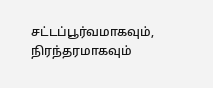சட்டப்பூர்வமாகவும், நிரந்தரமாகவும்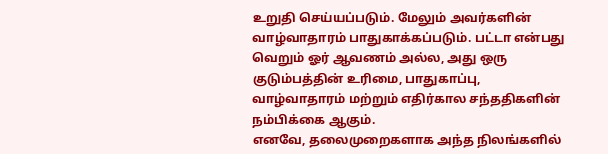உறுதி செய்யப்படும். மேலும் அவர்களின் வாழ்வாதாரம் பாதுகாக்கப்படும். பட்டா என்பது வெறும் ஓர் ஆவணம் அல்ல, அது ஒரு குடும்பத்தின் உரிமை, பாதுகாப்பு, வாழ்வாதாரம் மற்றும் எதிர்கால சந்ததிகளின் நம்பிக்கை ஆகும்.
எனவே, தலைமுறைகளாக அந்த நிலங்களில்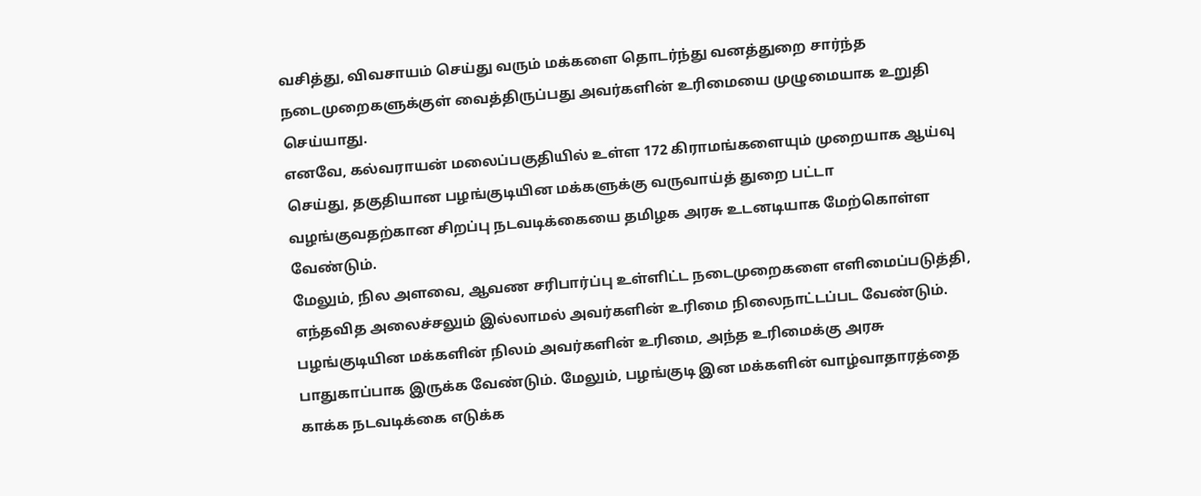வசித்து, விவசாயம் செய்து வரும் மக்களை தொடர்ந்து வனத்துறை சார்ந்த நடைமுறைகளுக்குள் வைத்திருப்பது அவர்களின் உரிமையை முழுமையாக உறுதி செய்யாது.
எனவே, கல்வராயன் மலைப்பகுதியில் உள்ள 172 கிராமங்களையும் முறையாக ஆய்வு செய்து, தகுதியான பழங்குடியின மக்களுக்கு வருவாய்த் துறை பட்டா வழங்குவதற்கான சிறப்பு நடவடிக்கையை தமிழக அரசு உடனடியாக மேற்கொள்ள வேண்டும்.
மேலும், நில அளவை, ஆவண சரிபார்ப்பு உள்ளிட்ட நடைமுறைகளை எளிமைப்படுத்தி, எந்தவித அலைச்சலும் இல்லாமல் அவர்களின் உரிமை நிலைநாட்டப்பட வேண்டும்.
பழங்குடியின மக்களின் நிலம் அவர்களின் உரிமை, அந்த உரிமைக்கு அரசு பாதுகாப்பாக இருக்க வேண்டும். மேலும், பழங்குடி இன மக்களின் வாழ்வாதாரத்தை காக்க நடவடிக்கை எடுக்க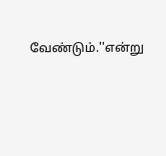வேண்டும்.''என்று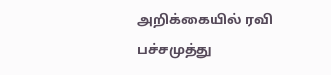அறிக்கையில் ரவி பச்சமுத்து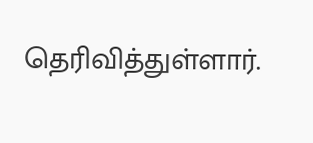தெரிவித்துள்ளார்.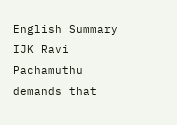English Summary
IJK Ravi Pachamuthu demands that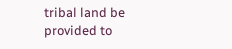tribal land be provided to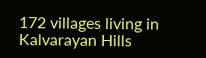172 villages living in Kalvarayan Hills